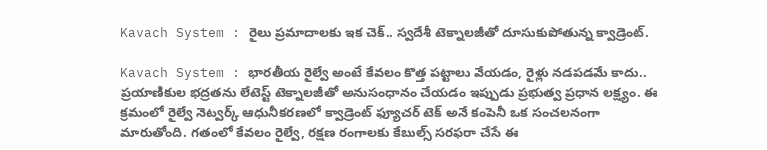Kavach System : రైలు ప్రమాదాలకు ఇక చెక్.. స్వదేశీ టెక్నాలజీతో దూసుకుపోతున్న క్వాడ్రెంట్.

Kavach System : భారతీయ రైల్వే అంటే కేవలం కొత్త పట్టాలు వేయడం, రైళ్లు నడపడమే కాదు.. ప్రయాణికుల భద్రతను లేటెస్ట్ టెక్నాలజీతో అనుసంధానం చేయడం ఇప్పుడు ప్రభుత్వ ప్రధాన లక్ష్యం. ఈ క్రమంలో రైల్వే నెట్వర్క్ ఆధునీకరణలో క్వాడ్రెంట్ ఫ్యూచర్ టెక్ అనే కంపెనీ ఒక సంచలనంగా మారుతోంది. గతంలో కేవలం రైల్వే, రక్షణ రంగాలకు కేబుల్స్ సరఫరా చేసే ఈ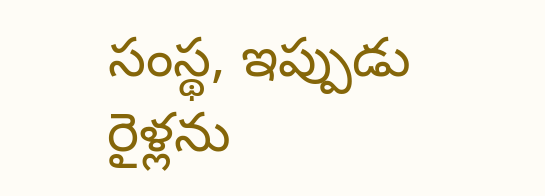సంస్థ, ఇప్పుడు రైళ్లను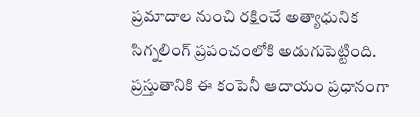ప్రమాదాల నుంచి రక్షించే అత్యాధునిక సిగ్నలింగ్ ప్రపంచంలోకి అడుగుపెట్టింది.
ప్రస్తుతానికి ఈ కంపెనీ ఆదాయం ప్రధానంగా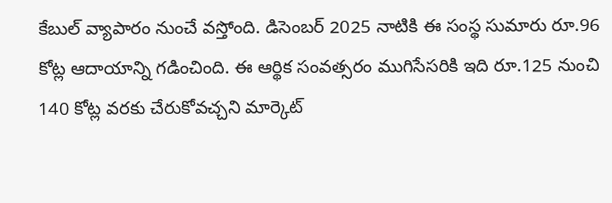కేబుల్ వ్యాపారం నుంచే వస్తోంది. డిసెంబర్ 2025 నాటికి ఈ సంస్థ సుమారు రూ.96 కోట్ల ఆదాయాన్ని గడించింది. ఈ ఆర్థిక సంవత్సరం ముగిసేసరికి ఇది రూ.125 నుంచి 140 కోట్ల వరకు చేరుకోవచ్చని మార్కెట్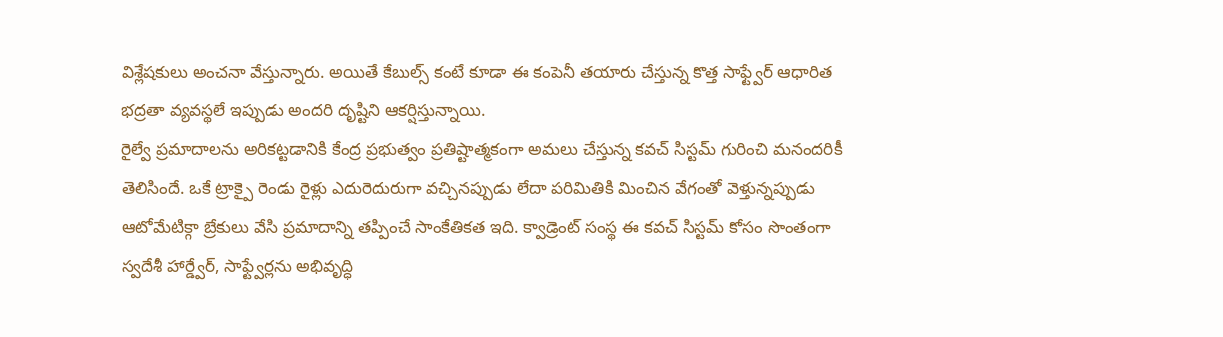విశ్లేషకులు అంచనా వేస్తున్నారు. అయితే కేబుల్స్ కంటే కూడా ఈ కంపెనీ తయారు చేస్తున్న కొత్త సాఫ్ట్వేర్ ఆధారిత భద్రతా వ్యవస్థలే ఇప్పుడు అందరి దృష్టిని ఆకర్షిస్తున్నాయి.
రైల్వే ప్రమాదాలను అరికట్టడానికి కేంద్ర ప్రభుత్వం ప్రతిష్టాత్మకంగా అమలు చేస్తున్న కవచ్ సిస్టమ్ గురించి మనందరికీ తెలిసిందే. ఒకే ట్రాక్పై రెండు రైళ్లు ఎదురెదురుగా వచ్చినప్పుడు లేదా పరిమితికి మించిన వేగంతో వెళ్తున్నప్పుడు ఆటోమేటిక్గా బ్రేకులు వేసి ప్రమాదాన్ని తప్పించే సాంకేతికత ఇది. క్వాడ్రెంట్ సంస్థ ఈ కవచ్ సిస్టమ్ కోసం సొంతంగా స్వదేశీ హార్డ్వేర్, సాఫ్ట్వేర్లను అభివృద్ధి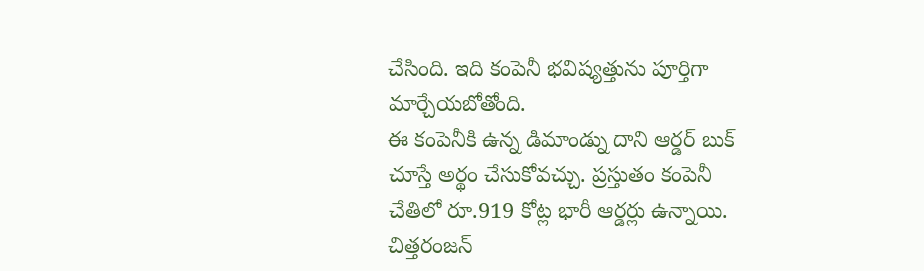చేసింది. ఇది కంపెనీ భవిష్యత్తును పూర్తిగా మార్చేయబోతోంది.
ఈ కంపెనీకి ఉన్న డిమాండ్ను దాని ఆర్డర్ బుక్ చూస్తే అర్థం చేసుకోవచ్చు. ప్రస్తుతం కంపెనీ చేతిలో రూ.919 కోట్ల భారీ ఆర్డర్లు ఉన్నాయి. చిత్తరంజన్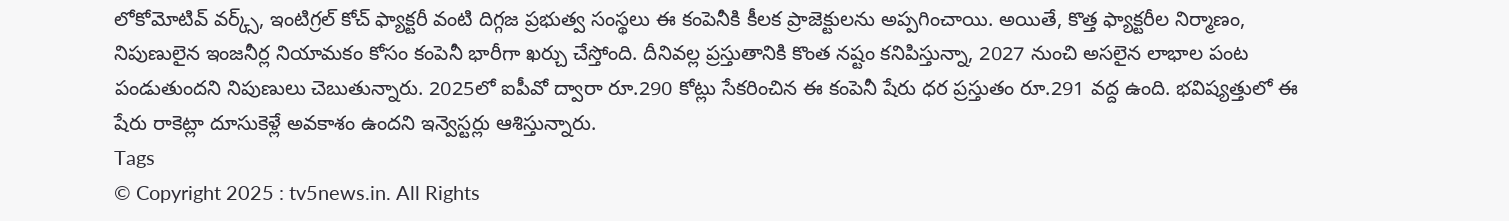లోకోమోటివ్ వర్క్స్, ఇంటిగ్రల్ కోచ్ ఫ్యాక్టరీ వంటి దిగ్గజ ప్రభుత్వ సంస్థలు ఈ కంపెనీకి కీలక ప్రాజెక్టులను అప్పగించాయి. అయితే, కొత్త ఫ్యాక్టరీల నిర్మాణం, నిపుణులైన ఇంజనీర్ల నియామకం కోసం కంపెనీ భారీగా ఖర్చు చేస్తోంది. దీనివల్ల ప్రస్తుతానికి కొంత నష్టం కనిపిస్తున్నా, 2027 నుంచి అసలైన లాభాల పంట పండుతుందని నిపుణులు చెబుతున్నారు. 2025లో ఐపీవో ద్వారా రూ.290 కోట్లు సేకరించిన ఈ కంపెనీ షేరు ధర ప్రస్తుతం రూ.291 వద్ద ఉంది. భవిష్యత్తులో ఈ షేరు రాకెట్లా దూసుకెళ్లే అవకాశం ఉందని ఇన్వెస్టర్లు ఆశిస్తున్నారు.
Tags
© Copyright 2025 : tv5news.in. All Rights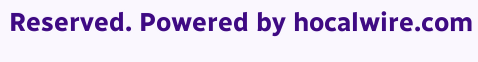Reserved. Powered by hocalwire.com